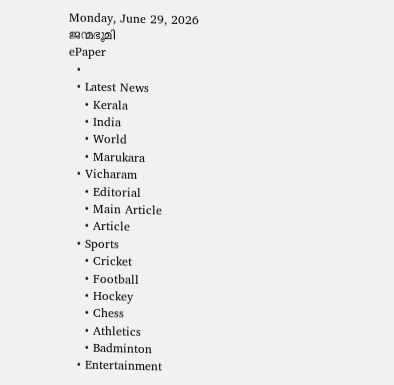Monday, June 29, 2026
ജന്മഭൂമി
ePaper
  •
  • Latest News
    • Kerala
    • India
    • World
    • Marukara
  • Vicharam
    • Editorial
    • Main Article
    • Article
  • Sports
    • Cricket
    • Football
    • Hockey
    • Chess
    • Athletics
    • Badminton
  • Entertainment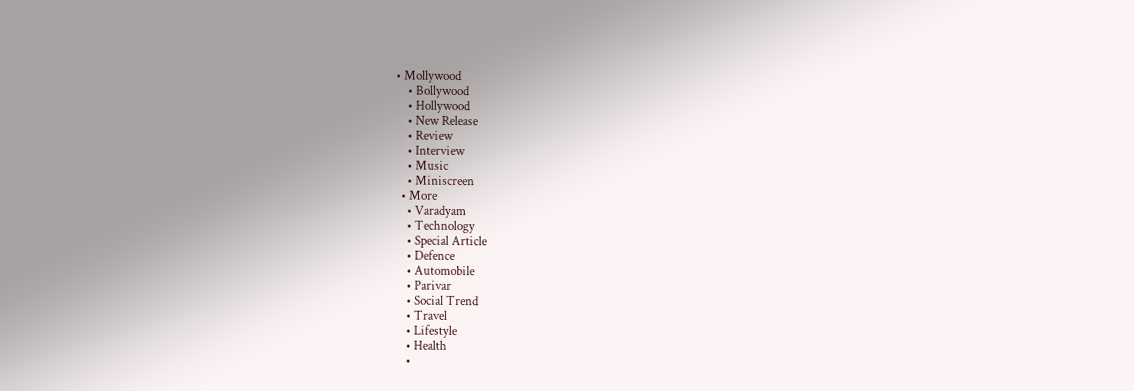• Mollywood
    • Bollywood
    • Hollywood
    • New Release
    • Review
    • Interview
    • Music
    • Miniscreen
  • More
    • Varadyam
    • Technology
    • Special Article
    • Defence
    • Automobile
    • Parivar
    • Social Trend
    • Travel
    • Lifestyle
    • Health
    •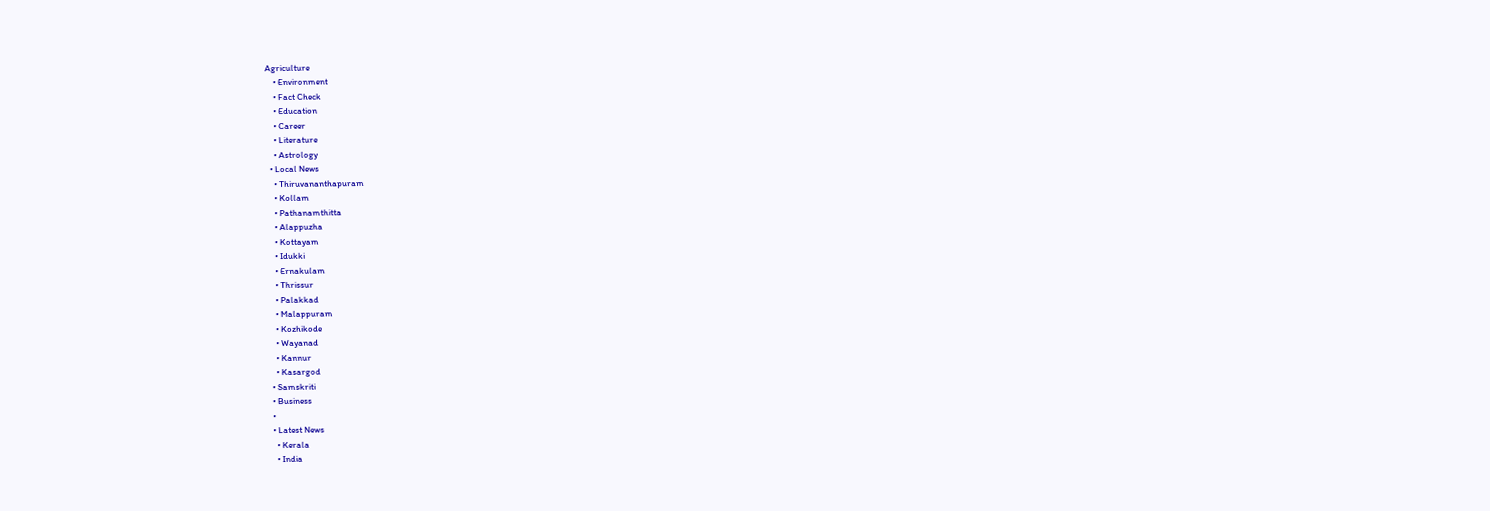Agriculture
    • Environment
    • Fact Check
    • Education
    • Career
    • Literature
    • Astrology
  • Local News
    • Thiruvananthapuram
    • Kollam
    • Pathanamthitta
    • Alappuzha
    • Kottayam
    • Idukki
    • Ernakulam
    • Thrissur
    • Palakkad
    • Malappuram
    • Kozhikode
    • Wayanad
    • Kannur
    • Kasargod
  • Samskriti
  • Business
  •
  • Latest News
    • Kerala
    • India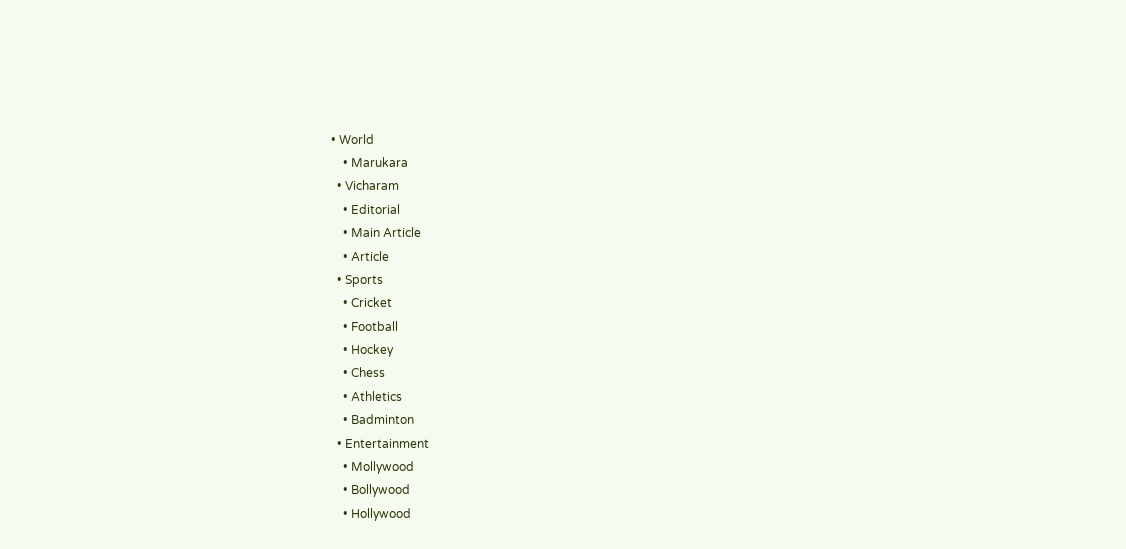• World
    • Marukara
  • Vicharam
    • Editorial
    • Main Article
    • Article
  • Sports
    • Cricket
    • Football
    • Hockey
    • Chess
    • Athletics
    • Badminton
  • Entertainment
    • Mollywood
    • Bollywood
    • Hollywood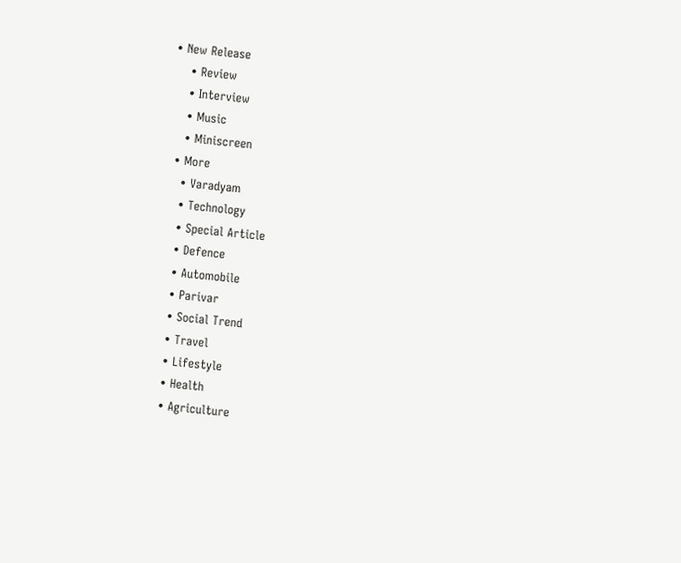• New Release
    • Review
    • Interview
    • Music
    • Miniscreen
  • More
    • Varadyam
    • Technology
    • Special Article
    • Defence
    • Automobile
    • Parivar
    • Social Trend
    • Travel
    • Lifestyle
    • Health
    • Agriculture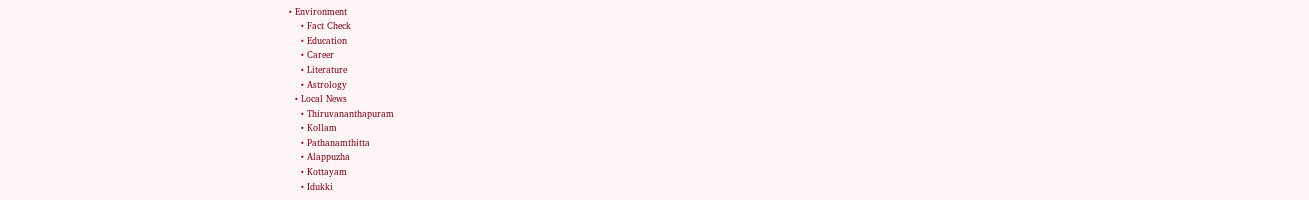• Environment
    • Fact Check
    • Education
    • Career
    • Literature
    • Astrology
  • Local News
    • Thiruvananthapuram
    • Kollam
    • Pathanamthitta
    • Alappuzha
    • Kottayam
    • Idukki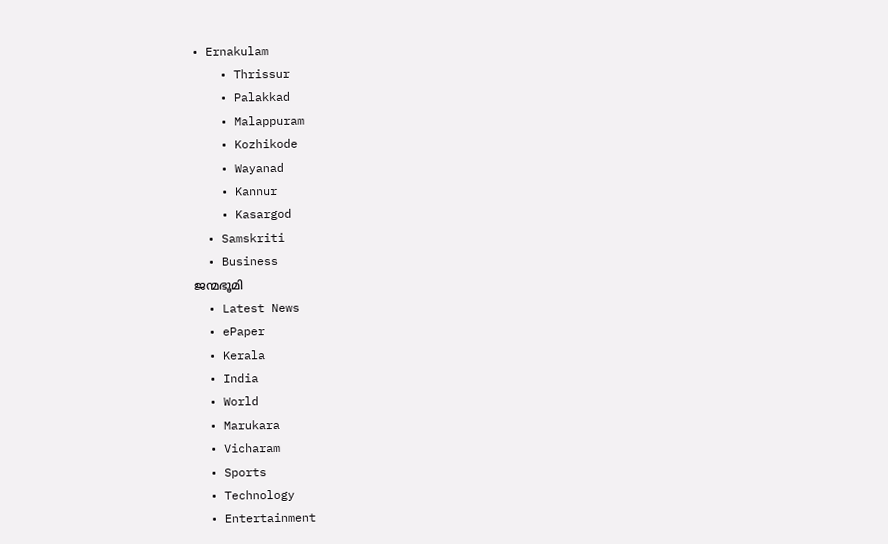• Ernakulam
    • Thrissur
    • Palakkad
    • Malappuram
    • Kozhikode
    • Wayanad
    • Kannur
    • Kasargod
  • Samskriti
  • Business
ജന്മഭൂമി
  • Latest News
  • ePaper
  • Kerala
  • India
  • World
  • Marukara
  • Vicharam
  • Sports
  • Technology
  • Entertainment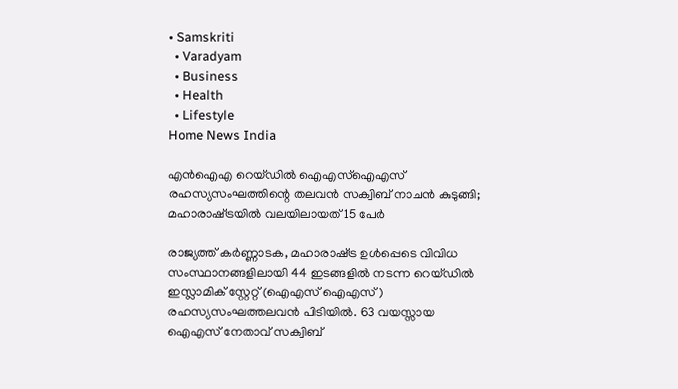• Samskriti
  • Varadyam
  • Business
  • Health
  • Lifestyle
Home News India

എന്‍ഐഎ റെയ്ഡില്‍ ഐഎസ്ഐഎസ് രഹസ്യസംഘത്തിന്റെ തലവന്‍ സക്വിബ് നാചന്‍ കുടുങ്ങി; മഹാരാഷ്‌ട്രയില്‍ വലയിലായത് 15 പേര്‍

രാജ്യത്ത് കര്‍ണ്ണാടക, മഹാരാഷ്‌ട്ര ഉള്‍പ്പെടെ വിവിധ സംസ്ഥാനങ്ങളിലായി 44 ഇടങ്ങളില്‍ നടന്ന റെയ്ഡില്‍ ഇസ്ലാമിക് സ്റ്റേറ്റ് (ഐഎസ് ഐഎസ് ) രഹസ്യസംഘത്തലവന്‍ പിടിയില്‍. 63 വയസ്സായ ഐഎസ് നേതാവ് സക്വിബ്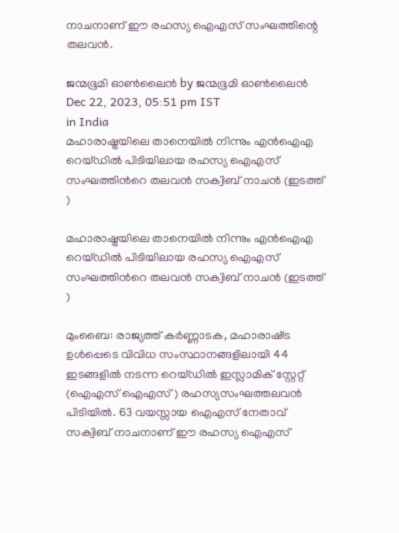നാചനാണ് ഈ രഹസ്യ ഐഎസ് സംഘത്തിന്റെ തലവന്‍.

ജന്മഭൂമി ഓണ്‍ലൈന്‍ by ജന്മഭൂമി ഓണ്‍ലൈന്‍
Dec 22, 2023, 05:51 pm IST
in India
മഹാരാഷ്ട്രയിലെ താനെയില്‍ നിന്നും എന്‍ഐഎ റെയ്ഡില്‍ പിടിയിലായ രഹസ്യ ഐഎസ് സംഘത്തിന്‍റെ തലവന്‍ സക്വിബ് നാചന്‍ (ഇടത്ത് )

മഹാരാഷ്ട്രയിലെ താനെയില്‍ നിന്നും എന്‍ഐഎ റെയ്ഡില്‍ പിടിയിലായ രഹസ്യ ഐഎസ് സംഘത്തിന്‍റെ തലവന്‍ സക്വിബ് നാചന്‍ (ഇടത്ത് )

മുംബൈ: രാജ്യത്ത് കര്‍ണ്ണാടക, മഹാരാഷ്‌ട്ര ഉള്‍പ്പെടെ വിവിധ സംസ്ഥാനങ്ങളിലായി 44 ഇടങ്ങളില്‍ നടന്ന റെയ്ഡില്‍ ഇസ്ലാമിക് സ്റ്റേറ്റ് (ഐഎസ് ഐഎസ് ) രഹസ്യസംഘത്തലവന്‍ പിടിയില്‍. 63 വയസ്സായ ഐഎസ് നേതാവ് സക്വിബ് നാചനാണ് ഈ രഹസ്യ ഐഎസ്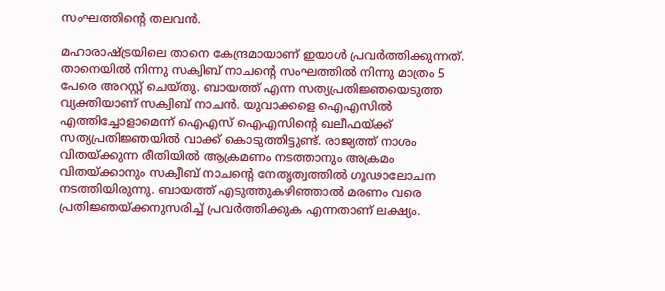സംഘത്തിന്റെ തലവന്‍.

മഹാരാഷ്‌ട്രയിലെ താനെ കേന്ദ്രമായാണ് ഇയാള്‍ പ്രവര്‍ത്തിക്കുന്നത്. താനെയില്‍ നിന്നു സക്വിബ് നാചന്റെ സംഘത്തില്‍ നിന്നു മാത്രം 5 പേരെ അറസ്റ്റ് ചെയ്തു. ബായത്ത് എന്ന സത്യപ്രതിജ്ഞയെടുത്ത വ്യക്തിയാണ് സക്വിബ് നാചന്‍. യുവാക്കളെ ഐഎസില്‍ എത്തിച്ചോളാമെന്ന് ഐഎസ് ഐഎസിന്റെ ഖലീഫയ്‌ക്ക് സത്യപ്രതിജ്ഞയില്‍ വാക്ക് കൊടുത്തിട്ടുണ്ട്. രാജ്യത്ത് നാശം വിതയ്‌ക്കുന്ന രീതിയില്‍ ആക്രമണം നടത്താനും അക്രമം വിതയ്‌ക്കാനും സക്വീബ് നാചന്റെ നേതൃത്വത്തില്‍ ഗൂഢാലോചന നടത്തിയിരുന്നു. ബായത്ത് എടുത്തുകഴിഞ്ഞാല്‍ മരണം വരെ പ്രതിജ്ഞയ്‌ക്കനുസരിച്ച് പ്രവര്‍ത്തിക്കുക എന്നതാണ് ലക്ഷ്യം.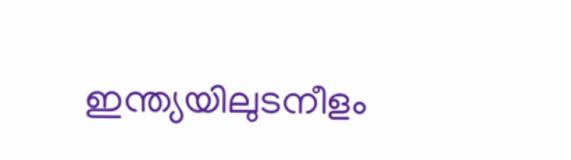ഇന്ത്യയിലുടനീളം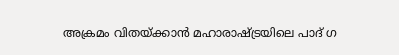അക്രമം വിതയ്‌ക്കാന്‍ മഹാരാഷ്‌ട്രയിലെ പാദ് ഗ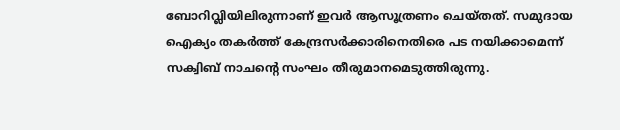ബോറിവ്ലിയിലിരുന്നാണ് ഇവര്‍ ആസൂത്രണം ചെയ്തത്. സമുദായ ഐക്യം തകര്‍ത്ത് കേന്ദ്രസര്‍ക്കാരിനെതിരെ പട നയിക്കാമെന്ന് സക്വിബ് നാചന്റെ സംഘം തീരുമാനമെടുത്തിരുന്നു.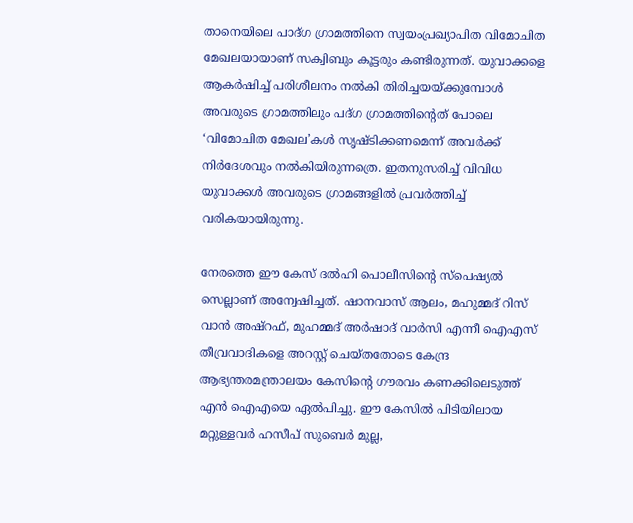താനെയിലെ പാദ്ഗ ഗ്രാമത്തിനെ സ്വയംപ്രഖ്യാപിത വിമോചിത മേഖലയായാണ് സക്വിബും കൂട്ടരും കണ്ടിരുന്നത്. യുവാക്കളെ ആകര്‍ഷിച്ച് പരിശീലനം നല്‍കി തിരിച്ചയയ്‌ക്കുമ്പോള്‍ അവരുടെ ഗ്രാമത്തിലും പദ്ഗ ഗ്രാമത്തിന്റെത് പോലെ ‘വിമോചിത മേഖല’കള്‍ സൃഷ്ടിക്കണമെന്ന് അവര്‍ക്ക് നിര്‍ദേശവും നല്‍കിയിരുന്നത്രെ. ഇതനുസരിച്ച് വിവിധ യുവാക്കള്‍ അവരുടെ ഗ്രാമങ്ങളില്‍ പ്രവര്‍ത്തിച്ച് വരികയായിരുന്നു.

നേരത്തെ ഈ കേസ് ദല്‍ഹി പൊലീസിന്റെ സ്പെഷ്യല്‍ സെല്ലാണ് അന്വേഷിച്ചത്. ഷാനവാസ് ആലം, മഹുമ്മദ് റിസ് വാന്‍ അഷ്റഫ്, മുഹമ്മദ് അര്‍ഷാദ് വാര്‍സി എന്നീ ഐഎസ് തീവ്രവാദികളെ അറസ്റ്റ് ചെയ്തതോടെ കേന്ദ്ര ആഭ്യന്തരമന്ത്രാലയം കേസിന്റെ ഗൗരവം കണക്കിലെടുത്ത് എന്‍ ഐഎയെ ഏല്‍പിച്ചു. ഈ കേസില്‍ പിടിയിലായ മറ്റുള്ളവര്‍ ഹസീപ് സുബെര്‍ മുല്ല,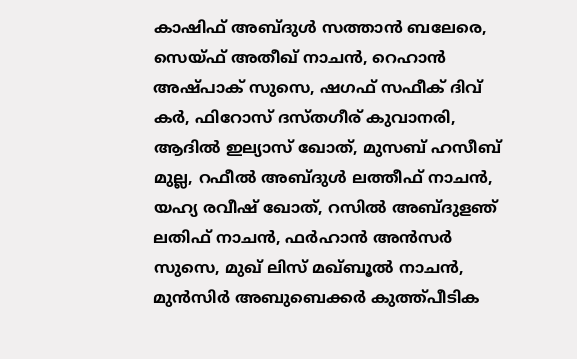കാഷിഫ് അബ്ദുള്‍ സത്താന്‍ ബലേരെ, സെയ്ഫ് അതീഖ് നാചന്‍, റെഹാന്‍ അഷ്പാക് സുസെ, ഷഗഫ് സഫീക് ദിവ് കര്‍, ഫിറോസ് ദസ്തഗീര‍് കുവാനരി, ആദില്‍ ഇല്യാസ് ഖോത്, മുസബ് ഹസീബ് മുല്ല, റഫീല്‍ അബ്ദുള്‍ ലത്തീഫ് നാചന്‍, യഹ്യ രവീഷ് ഖോത്, റസില്‍ അബ്ദുളഞ് ലതിഫ് നാചന്‍, ഫര്‍ഹാന്‍ അന്‍സര്‍ സുസെ, മുഖ് ലിസ് മഖ്ബൂല്‍ നാചന്‍, മുന്‍സിര്‍ അബുബെക്കര്‍ കുത്ത്പീടിക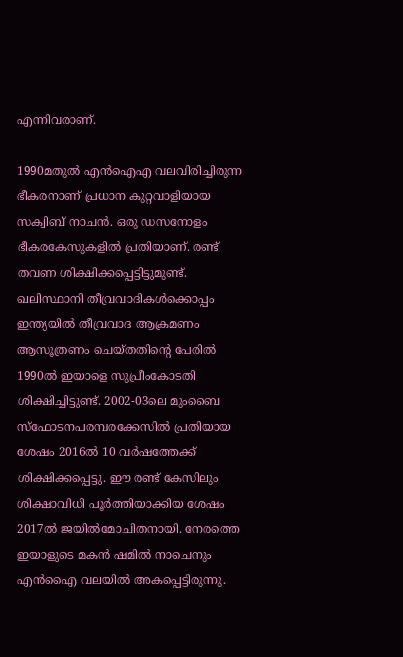എന്നിവരാണ്.

1990മതുല്‍ എന്‍ഐഎ വലവിരിച്ചിരുന്ന ഭീകരനാണ് പ്രധാന കുറ്റവാളിയായ സക്വിബ് നാചന്‍. ഒരു ഡസനോളം ഭീകരകേസുകളില്‍ പ്രതിയാണ്. രണ്ട് തവണ ശിക്ഷിക്കപ്പെട്ടിട്ടുമുണ്ട്. ഖലിസ്ഥാനി തീവ്രവാദികള്‍ക്കൊപ്പം ഇന്ത്യയില്‍ തീവ്രവാദ ആക്രമണം ആസൂത്രണം ചെയ്തതിന്റെ പേരില്‍ 1990ല്‍ ഇയാളെ സുപ്രീംകോടതി ശിക്ഷിച്ചിട്ടുണ്ട്. 2002-03ലെ മുംബൈ സ്ഫോടനപരമ്പരക്കേസില്‍ പ്രതിയായ ശേഷം 2016ല്‍ 10 വര്‍ഷത്തേക്ക് ശിക്ഷിക്കപ്പെട്ടു. ഈ രണ്ട് കേസിലും ശിക്ഷാവിധി പൂര്‍ത്തിയാക്കിയ ശേഷം 2017ല്‍ ജയില്‍മോചിതനായി. നേരത്തെ ഇയാളുടെ മകന്‍ ഷമില്‍ നാചെനും എന്‍ഐെ വലയില്‍ അകപ്പെട്ടിരുന്നു.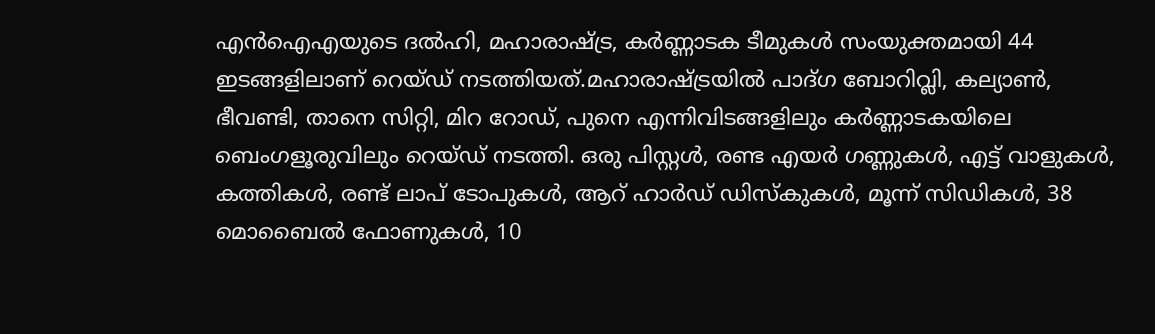എന്‍ഐഎയുടെ ദല്‍ഹി, മഹാരാഷ്‌ട്ര, കര്‍ണ്ണാടക ടീമുകള്‍ സംയുക്തമായി 44 ഇടങ്ങളിലാണ് റെയ്ഡ് നടത്തിയത്.മഹാരാഷ്‌ട്രയില്‍ പാദ്ഗ ബോറിവ്ലി, കല്യാണ്‍, ഭീവണ്ടി, താനെ സിറ്റി, മിറ റോഡ്, പുനെ എന്നിവിടങ്ങളിലും കര്‍ണ്ണാടകയിലെ ബെംഗളൂരുവിലും റെയ്ഡ് നടത്തി. ഒരു പിസ്റ്റള്‍, രണ്ട എയര്‍ ഗണ്ണുകള്‍, എട്ട് വാളുകള്‍, കത്തികള്‍, രണ്ട് ലാപ് ടോപുകള്‍, ആറ് ഹാര്‍ഡ് ഡിസ്കുകള്‍, മൂന്ന് സിഡികള്‍, 38 മൊബൈല്‍ ഫോണുകള്‍, 10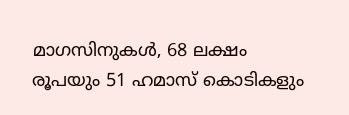മാഗസിനുകള്‍, 68 ലക്ഷം രൂപയും 51 ഹമാസ് കൊടികളും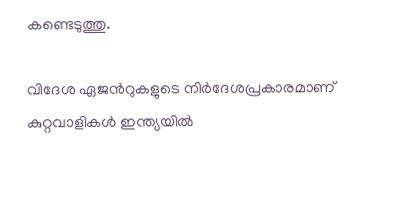കണ്ടെടുത്തു.

വിദേശ ഏജന്‍റുകളുടെ നിര്‍ദേശപ്രകാരമാണ് കുറ്റവാളികള്‍ ഇന്ത്യയില്‍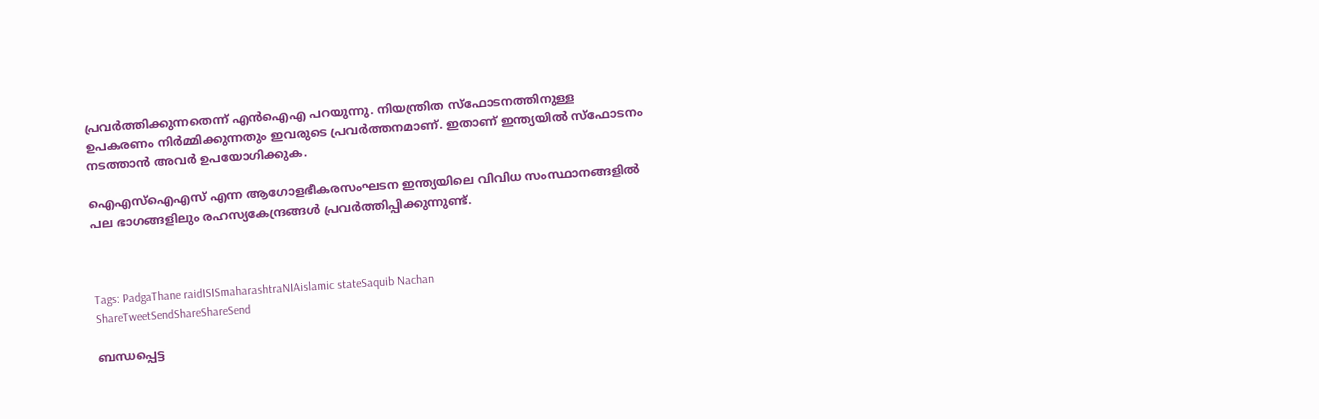പ്രവര്‍ത്തിക്കുന്നതെന്ന് എന്‍ഐഎ പറയുന്നു. നിയന്ത്രിത സ്ഫോടനത്തിനുള്ള ഉപകരണം നിര്‍മ്മിക്കുന്നതും ഇവരുടെ പ്രവര്‍ത്തനമാണ്. ഇതാണ് ഇന്ത്യയില്‍ സ്ഫോടനം നടത്താന്‍ അവര്‍ ഉപയോഗിക്കുക.

ഐഎസ്ഐഎസ് എന്ന ആഗോളഭീകരസംഘടന ഇന്ത്യയിലെ വിവിധ സംസ്ഥാനങ്ങളില്‍ പല ഭാഗങ്ങളിലും രഹസ്യകേന്ദ്രങ്ങള്‍ പ്രവര്‍ത്തിപ്പിക്കുന്നുണ്ട്.



Tags: PadgaThane raidISISmaharashtraNIAislamic stateSaquib Nachan
ShareTweetSendShareShareSend

ബന്ധപ്പെട്ട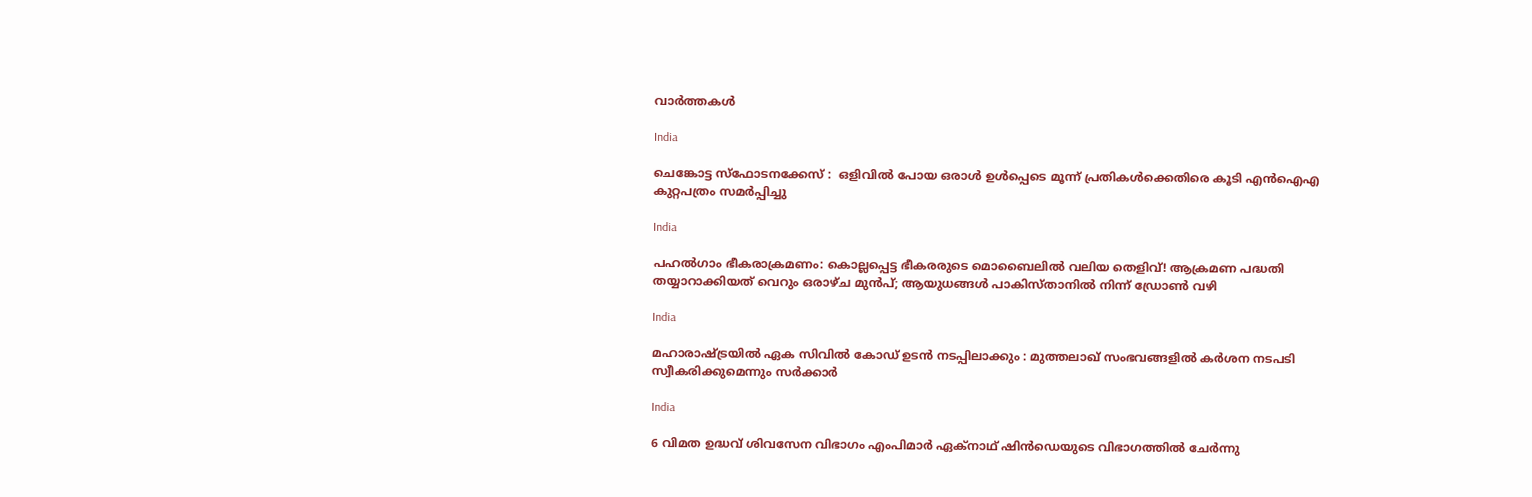വാര്‍ത്തകള്‍

India

ചെങ്കോട്ട സ്ഫോടനക്കേസ് :  ഒളിവിൽ പോയ ഒരാൾ ഉൾപ്പെടെ മൂന്ന് പ്രതികൾക്കെതിരെ കൂടി എൻഐഎ കുറ്റപത്രം സമർപ്പിച്ചു

India

പഹൽഗാം ഭീകരാക്രമണം: കൊല്ലപ്പെട്ട ഭീകരരുടെ മൊബൈലിൽ വലിയ തെളിവ്! ആക്രമണ പദ്ധതി തയ്യാറാക്കിയത് വെറും ഒരാഴ്ച മുൻപ്; ആയുധങ്ങൾ പാകിസ്താനിൽ നിന്ന് ഡ്രോൺ വഴി

India

മഹാരാഷ്‌ട്രയിൽ ഏക സിവിൽ കോഡ് ഉടൻ നടപ്പിലാക്കും : മുത്തലാഖ് സംഭവങ്ങളിൽ കർശന നടപടി സ്വീകരിക്കുമെന്നും സർക്കാർ

India

6 വിമത ഉദ്ധവ് ശിവസേന വിഭാഗം എംപിമാർ ഏക്‌നാഥ് ഷിൻഡെയുടെ വിഭാഗത്തിൽ ചേർന്നു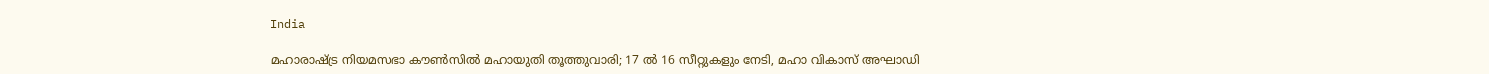India

മഹാരാഷ്‌ട്ര നിയമസഭാ കൗൺസിൽ മഹായുതി തൂത്തുവാരി; 17 ൽ 16 സീറ്റുകളും നേടി, മഹാ വികാസ് അഘാഡി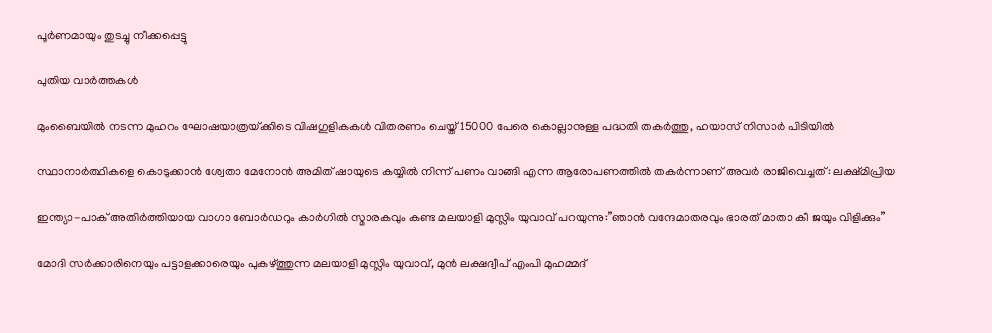പൂർണമായും തുടച്ചു നീക്കപ്പെട്ടു

പുതിയ വാര്‍ത്തകള്‍

മുംബൈയിൽ നടന്ന മുഹറം ഘോഷയാത്രയ്‌ക്കിടെ വിഷഗുളികകള്‍ വിതരണം ചെയ്ത് 15000 പേരെ കൊല്ലാനുള്ള പദ്ധതി തകര്‍ത്തു, ഹയാസ് നിസാര്‍ പിടിയില്‍

സ്ഥാനാർത്ഥികളെ കൊടുക്കാൻ ശ്വേതാ മേനോൻ അമിത് ഷായുടെ കയ്യിൽ നിന്ന് പണം വാങ്ങി എന്ന ആരോപണത്തില്‍ തകര്‍ന്നാണ് അവര്‍ രാജിവെച്ചത്: ലക്ഷ്മിപ്രിയ

ഇന്ത്യാ-പാക് അതിര്‍ത്തിയായ വാഗാ ബോര്‍ഡറും കാര്‍ഗില്‍ സ്മാരകവും കണ്ട മലയാളി മുസ്ലിം യുവാവ് പറയുന്നു:”ഞാന്‍ വന്ദേമാതരവും ഭാരത് മാതാ കീ ജയും വിളിക്കും”

മോദി സര്‍ക്കാരിനെയും പട്ടാളക്കാരെയും പുകഴ്ത്തുന്ന മലയാളി മുസ്ലിം യുവാവ്, മുന്‍ ലക്ഷദ്വീപ് എംപി മുഹമ്മദ്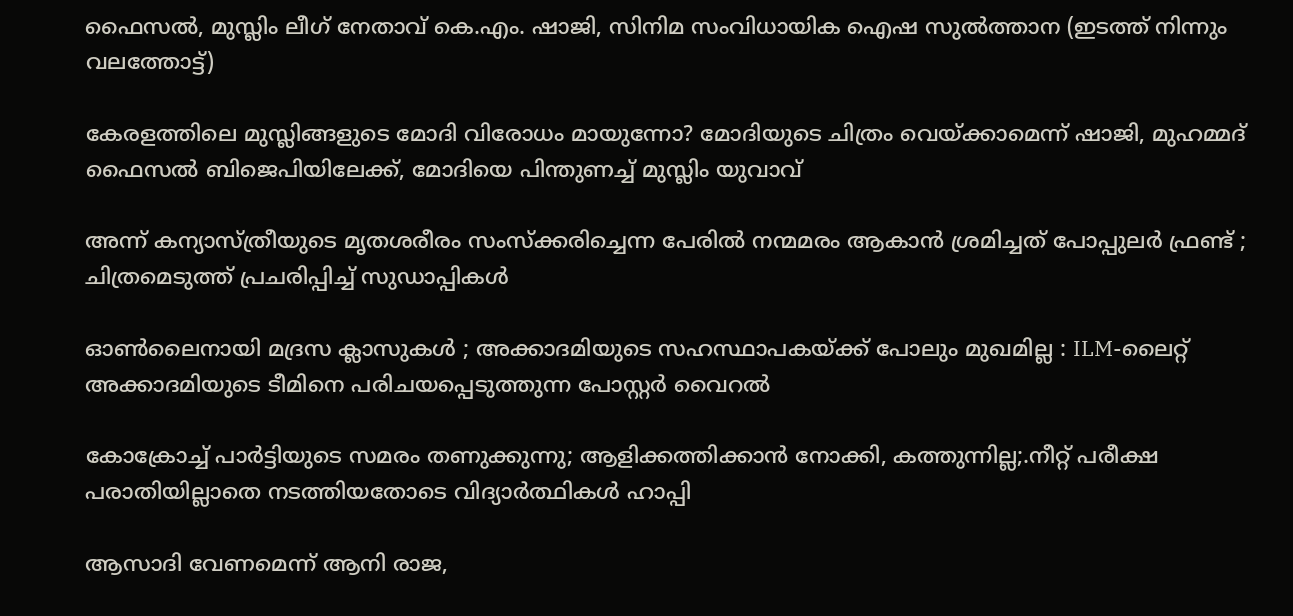ഫൈസല്‍, മുസ്ലിം ലീഗ് നേതാവ് കെ.എം. ഷാജി, സിനിമ സംവിധായിക ഐഷ സുല്‍ത്താന (ഇടത്ത് നിന്നും വലത്തോട്ട്)

കേരളത്തിലെ മുസ്ലിങ്ങളുടെ മോദി വിരോധം മായുന്നോ? മോദിയുടെ ചിത്രം വെയ്‌ക്കാമെന്ന് ഷാജി, മുഹമ്മദ് ഫൈസല്‍ ബിജെപിയിലേക്ക്, മോദിയെ പിന്തുണച്ച് മുസ്ലിം യുവാവ്

അന്ന് കന്യാസ്ത്രീയുടെ മൃതശരീരം സംസ്ക്കരിച്ചെന്ന പേരിൽ നന്മമരം ആകാൻ ശ്രമിച്ചത് പോപ്പുലർ ഫ്രണ്ട് ; ചിത്രമെടുത്ത് പ്രചരിപ്പിച്ച് സുഡാപ്പികൾ

ഓൺലൈനായി മദ്രസ ക്ലാസുകൾ ; അക്കാദമിയുടെ സഹസ്ഥാപകയ്‌ക്ക് പോലും മുഖമില്ല : ILM-ലൈറ്റ് അക്കാദമിയുടെ ടീമിനെ പരിചയപ്പെടുത്തുന്ന പോസ്റ്റർ വൈറൽ

കോക്രോച്ച് പാര്‍ട്ടിയുടെ സമരം തണുക്കുന്നു; ആളിക്കത്തിക്കാന്‍ നോക്കി, കത്തുന്നില്ല;.നീറ്റ് പരീക്ഷ പരാതിയില്ലാതെ നടത്തിയതോടെ വിദ്യാര്‍ത്ഥികള്‍ ഹാപ്പി

ആസാദി വേണമെന്ന് ആനി രാജ,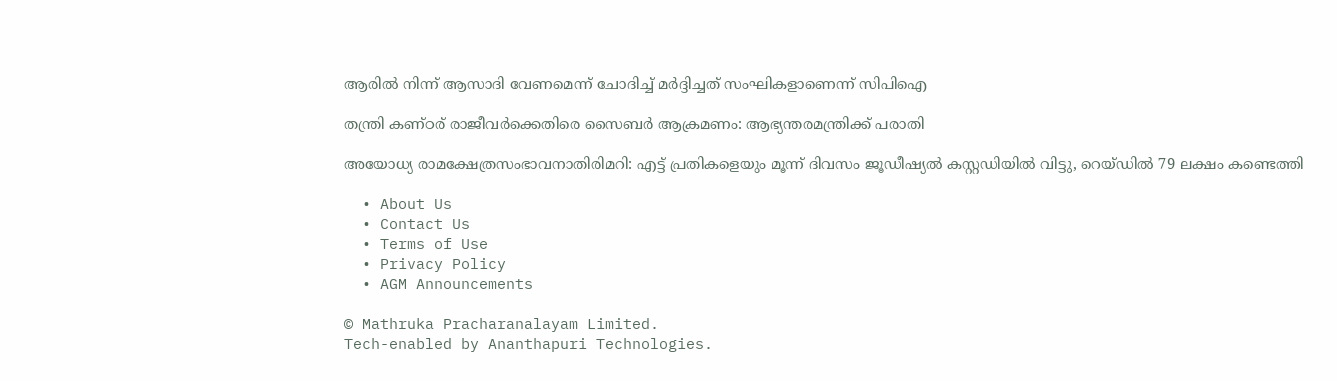ആരില്‍ നിന്ന് ആസാദി വേണമെന്ന് ചോദിച്ച് മര്‍ദ്ദിച്ചത് സംഘികളാണെന്ന് സിപിഐ

തന്ത്രി കണ്ഠര് രാജീവര്‍ക്കെതിരെ സൈബര്‍ ആക്രമണം: ആഭ്യന്തരമന്ത്രിക്ക് പരാതി

അയോധ്യ രാമക്ഷേത്രസംഭാവനാതിരിമറി: എട്ട് പ്രതികളെയും മൂന്ന് ദിവസം ജൂഡീഷ്യല്‍ കസ്റ്റഡിയില്‍ വിട്ടു, റെയ്ഡില്‍ 79 ലക്ഷം കണ്ടെത്തി

  • About Us
  • Contact Us
  • Terms of Use
  • Privacy Policy
  • AGM Announcements

© Mathruka Pracharanalayam Limited.
Tech-enabled by Ananthapuri Technologies.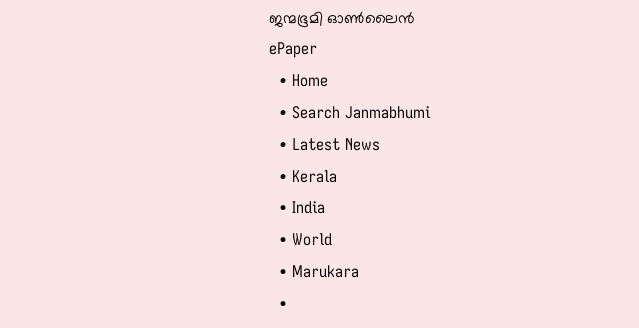ജന്മഭൂമി ഓണ്‍ലൈന്‍
ePaper
  • Home
  • Search Janmabhumi
  • Latest News
  • Kerala
  • India
  • World
  • Marukara
  •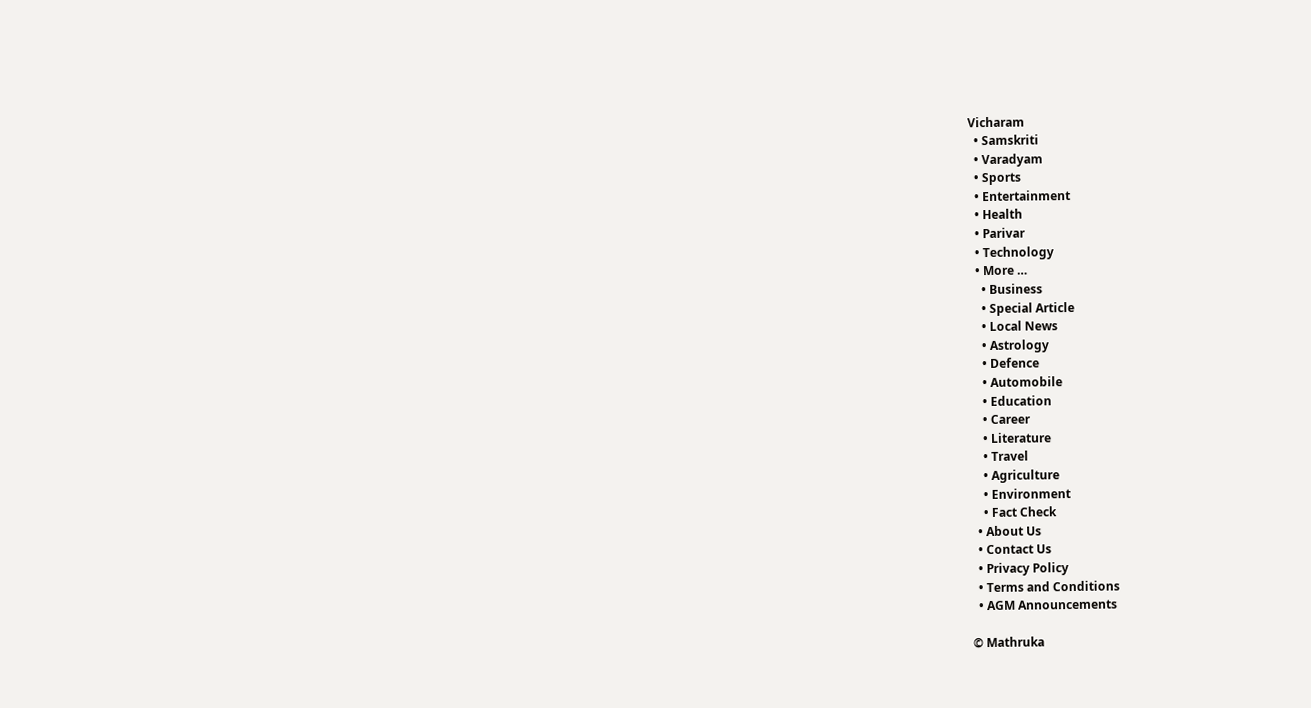Vicharam
  • Samskriti
  • Varadyam
  • Sports
  • Entertainment
  • Health
  • Parivar
  • Technology
  • More …
    • Business
    • Special Article
    • Local News
    • Astrology
    • Defence
    • Automobile
    • Education
    • Career
    • Literature
    • Travel
    • Agriculture
    • Environment
    • Fact Check
  • About Us
  • Contact Us
  • Privacy Policy
  • Terms and Conditions
  • AGM Announcements

© Mathruka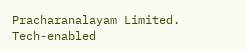Pracharanalayam Limited.
Tech-enabled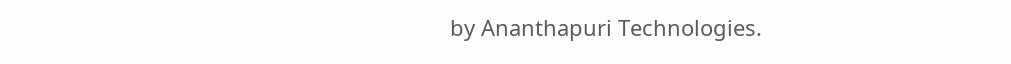by Ananthapuri Technologies.